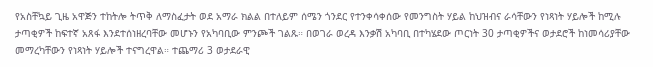የአስቸኳይ ጊዜ አዋጅን ተከትሎ ትጥቅ ለማስፈታት ወደ አማራ ክልል በተለይም ሰሜን ጎንደር የተንቀሳቀሰው የመንግስት ሃይል ከህዝብና ራሳቸውን የነጻነት ሃይሎች ከሚሉ ታጣቂዎች ከፍተኛ አጸፋ እንደተሰነዘረባቸው መሆኑን የአካባቢው ምንጮች ገልጹ። በወገራ ወረዳ እንቃሽ አካባቢ በተካሄደው ጦርነት 30 ታጣቂዎችና ወታደሮች ከነመሳሪያቸው መማረካቸውን የነጻነት ሃይሎች ተናግረዋል። ተጨማሪ 3 ወታደራዊ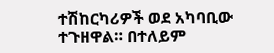ተሽከርካሪዎች ወደ አካባቢው ተጉዘዋል። በተለይም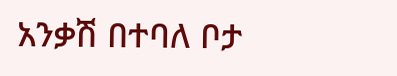አንቃሽ በተባለ ቦታ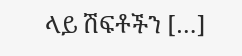ላይ ሽፍቶችን […]